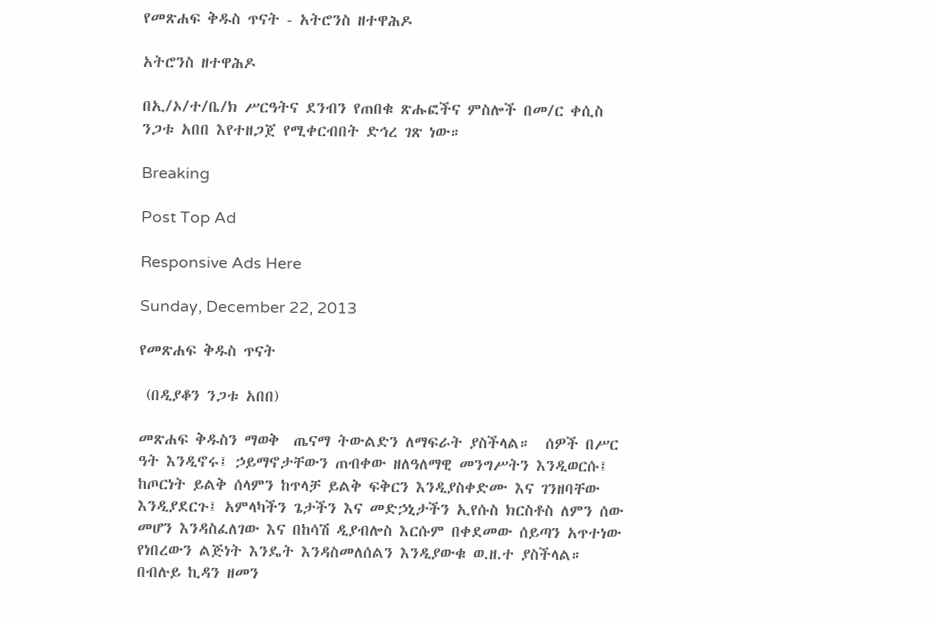የመጽሐፍ ቅዱስ ጥናት - አትሮንስ ዘተዋሕዶ

አትሮንስ ዘተዋሕዶ

በኢ/ኦ/ተ/ቤ/ክ ሥርዓትና ደንብን የጠበቁ ጽሑፎችና ምስሎች በመ/ር ቀሲስ ንጋቱ አበበ እየተዘጋጀ የሚቀርብበት ድኅረ ገጽ ነው።

Breaking

Post Top Ad

Responsive Ads Here

Sunday, December 22, 2013

የመጽሐፍ ቅዱስ ጥናት

 (በዲያቆን ንጋቱ አበበ)

መጽሐፍ ቅዱስን ማወቅ  ጤናማ ትውልድን ለማፍራት ያስችላል።  ሰዎች በሥር ዓት እንዲኖሩ፤ ኃይማኖታቸውን ጠብቀው ዘለዓለማዊ መንግሥትን እንዲወርሱ፤ ከጦርነት ይልቅ ሰላምን ከጥላቻ ይልቅ ፍቅርን እንዲያስቀድሙ እና ገንዘባቸው እንዲያደርጉ፤ አምላካችን ጌታችን እና መድኃኒታችን ኢየሱስ ክርስቶስ ለምን ሰው መሆን እንዳስፈለገው እና በከሳሽ ዲያብሎስ እርሱም በቀደመው ሰይጣን አጥተነው የነበረውን ልጅነት እንዴት እንዳስመለሰልን እንዲያውቁ ወ.ዘ.ተ ያስችላል።  በብሉይ ኪዳን ዘመን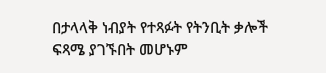በታላላቅ ነብያት የተጻፉት የትንቢት ቃሎች ፍጻሜ ያገኙበት መሆኑም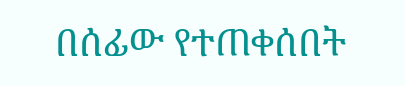በሰፊው የተጠቀሰበት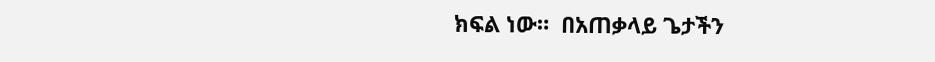ክፍል ነው።  በአጠቃላይ ጌታችን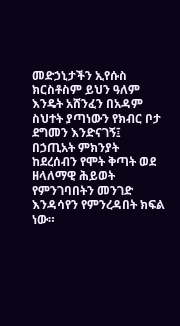መድኃኒታችን ኢየሱስ ክርስቶስም ይህን ዓለም እንዴት አሸንፈን በአዳም ስህተት ያጣነውን የክብር ቦታ ደግመን እንድናገኝ፤ በኃጢአት ምክንያት ከደረሰብን የሞት ቅጣት ወደ ዘላለማዊ ሕይወት የምንገባበትን መንገድ እንዳሳየን የምንረዳበት ክፍል ነው።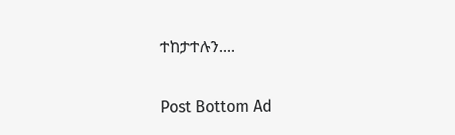ተከታተሉን....

Post Bottom Ad